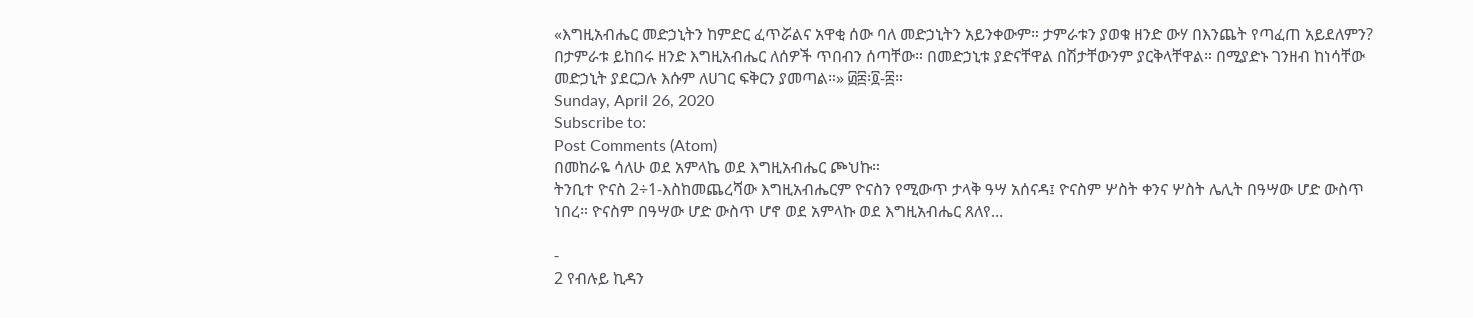«እግዚአብሔር መድኃኒትን ከምድር ፈጥሯልና አዋቂ ሰው ባለ መድኃኒትን አይንቀውም። ታምራቱን ያወቁ ዘንድ ውሃ በእንጨት የጣፈጠ አይደለምን? በታምራቱ ይከበሩ ዘንድ እግዚአብሔር ለሰዎች ጥበብን ሰጣቸው። በመድኃኒቱ ያድናቸዋል በሽታቸውንም ያርቅላቸዋል። በሚያድኑ ገንዘብ ከነሳቸው መድኃኒት ያደርጋሉ እሱም ለሀገር ፍቅርን ያመጣል።» ፴፰፡፬-፰።
Sunday, April 26, 2020
Subscribe to:
Post Comments (Atom)
በመከራዬ ሳለሁ ወደ አምላኬ ወደ እግዚአብሔር ጮህኩ።
ትንቢተ ዮናስ 2÷1-እስከመጨረሻው እግዚአብሔርም ዮናስን የሚውጥ ታላቅ ዓሣ አሰናዳ፤ ዮናስም ሦስት ቀንና ሦስት ሌሊት በዓሣው ሆድ ውስጥ ነበረ። ዮናስም በዓሣው ሆድ ውስጥ ሆኖ ወደ አምላኩ ወደ እግዚአብሔር ጸለየ...

-
2 የብሉይ ኪዳን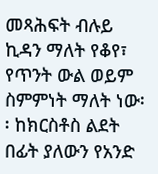መጻሕፍት ብሉይ ኪዳን ማለት የቆየ፣ የጥንት ውል ወይም ስምምነት ማለት ነው፡፡ ከክርስቶስ ልደት በፊት ያለውን የአንድ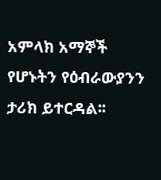አምላክ አማኞች የሆኑትን የዕብራውያንን ታሪክ ይተርዳል፡፡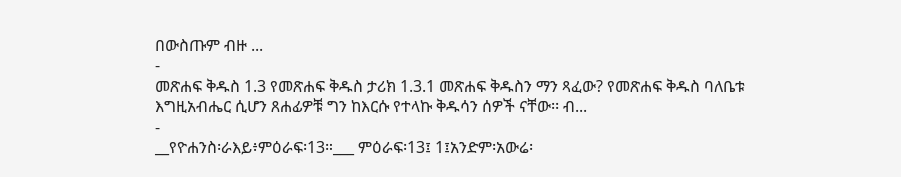በውስጡም ብዙ ...
-
መጽሐፍ ቅዱስ 1.3 የመጽሐፍ ቅዱስ ታሪክ 1.3.1 መጽሐፍ ቅዱስን ማን ጻፈው? የመጽሐፍ ቅዱስ ባለቤቱ እግዚአብሔር ሲሆን ጸሐፊዎቹ ግን ከእርሱ የተላኩ ቅዱሳን ሰዎች ናቸው፡፡ ብ...
-
__የዮሐንስ፡ራእይ፥ምዕራፍ፡13።___ ምዕራፍ፡13፤ 1፤አንድም፡አውሬ፡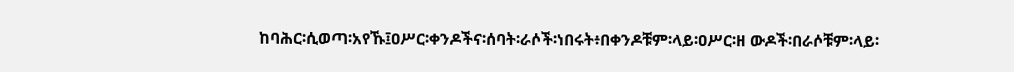ከባሕር፡ሲወጣ፡አየኹ፤ዐሥር፡ቀንዶችና፡ሰባት፡ራሶች፡ነበሩት፥በቀንዶቹም፡ላይ፡ዐሥር፡ዘ ውዶች፡በራሶቹም፡ላይ፡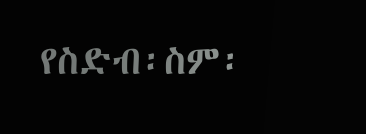የስድብ፡ስም፡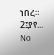ነበረ። 2፤ያየ...
No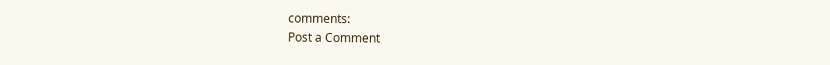comments:
Post a Comment